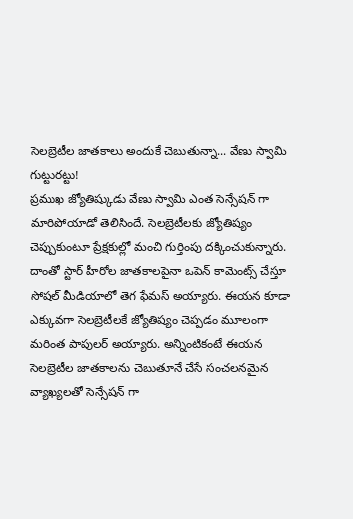సెలబ్రెటీల జాతకాలు అందుకే చెబుతున్నా... వేణు స్వామి గుట్టురట్టు!
ప్రముఖ జ్యోతిష్కుడు వేణు స్వామి ఎంత సెన్సేషన్ గా మారిపోయాడో తెలిసిందే. సెలబ్రెటీలకు జ్యోతిష్యం చెప్పుకుంటూ ప్రేక్షకుల్లో మంచి గుర్తింపు దక్కించుకున్నారు. దాంతో స్టార్ హీరోల జాతకాలపైనా ఒపెన్ కామెంట్స్ చేస్తూ సోషల్ మీడియాలో తెగ ఫేమస్ అయ్యారు. ఈయన కూడా ఎక్కువగా సెలబ్రెటీలకే జ్యోతిష్యం చెప్పడం మూలంగా మరింత పాపులర్ అయ్యారు. అన్నింటికంటే ఈయన సెలబ్రెటీల జాతకాలను చెబుతూనే చేసే సంచలనమైన వ్యాఖ్యలతో సెన్సేషన్ గా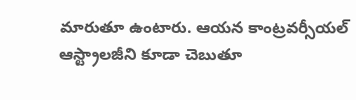మారుతూ ఉంటారు. ఆయన కాంట్రవర్సీయల్ ఆస్ట్రాలజీని కూడా చెబుతూ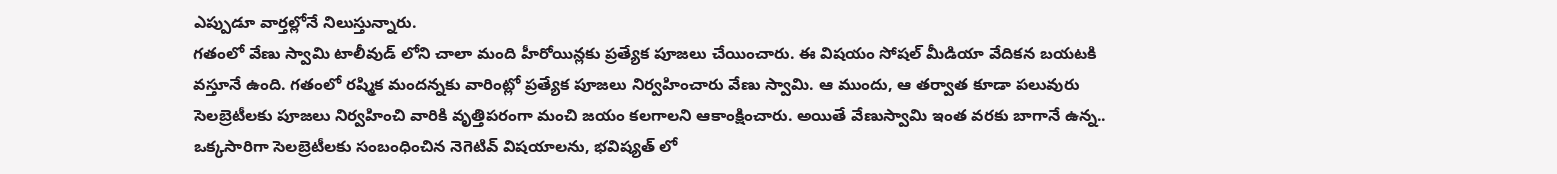ఎప్పుడూ వార్తల్లోనే నిలుస్తున్నారు.
గతంలో వేణు స్వామి టాలీవుడ్ లోని చాలా మంది హీరోయిన్లకు ప్రత్యేక పూజలు చేయించారు. ఈ విషయం సోషల్ మీడియా వేదికన బయటకి వస్తూనే ఉంది. గతంలో రష్మిక మందన్నకు వారింట్లో ప్రత్యేక పూజలు నిర్వహించారు వేణు స్వామి. ఆ ముందు, ఆ తర్వాత కూడా పలువురు సెలబ్రెటీలకు పూజలు నిర్వహించి వారికి వృత్తిపరంగా మంచి జయం కలగాలని ఆకాంక్షించారు. అయితే వేణుస్వామి ఇంత వరకు బాగానే ఉన్న.. ఒక్కసారిగా సెలబ్రెటీలకు సంబంధించిన నెగెటివ్ విషయాలను, భవిష్యత్ లో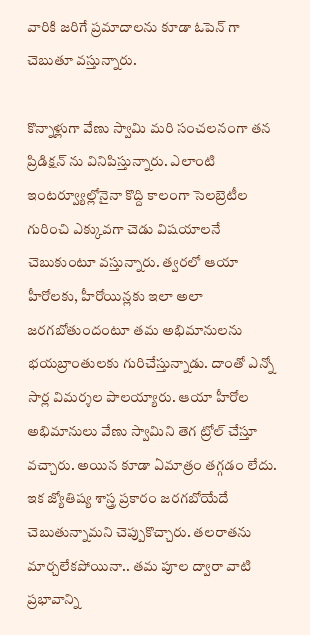వారికి జరిగే ప్రమాదాలను కూడా ఓపెన్ గా చెబుతూ వస్తున్నారు.

కొన్నాళ్లుగా వేణు స్వామి మరి సంచలనంగా తన ప్రిడిక్షన్ ను వినిపిస్తున్నారు. ఎలాంటి ఇంటర్వ్యూల్లోనైనా కొద్ది కాలంగా సెలబ్రెటీల గురించి ఎక్కువగా చెడు విషయాలనే చెబుకుంటూ వస్తున్నారు. త్వరలో ఆయా హీరోలకు, హీరోయిన్లకు ఇలా అలా జరగబోతుందంటూ తమ అభిమానులను భయబ్రాంతులకు గురిచేస్తున్నాడు. దాంతో ఎన్నో సార్ల విమర్శల పాలయ్యారు. ఆయా హీరోల అభిమానులు వేణు స్వామిని తెగ ట్రోల్ చేస్తూ వచ్చారు. అయిన కూడా ఏమాత్రం తగ్గడం లేదు. ఇక జ్యోతిష్య శాస్త్ర ప్రకారం జరగబోయేదే చెబుతున్నామని చెప్పుకొచ్చారు. తలరాతను మార్చలేకపోయినా.. తమ పూల ద్వారా వాటి ప్రభావాన్ని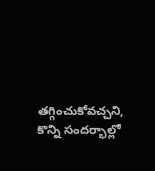తగ్గించుకోవచ్చని, కొన్ని సందర్భాల్లో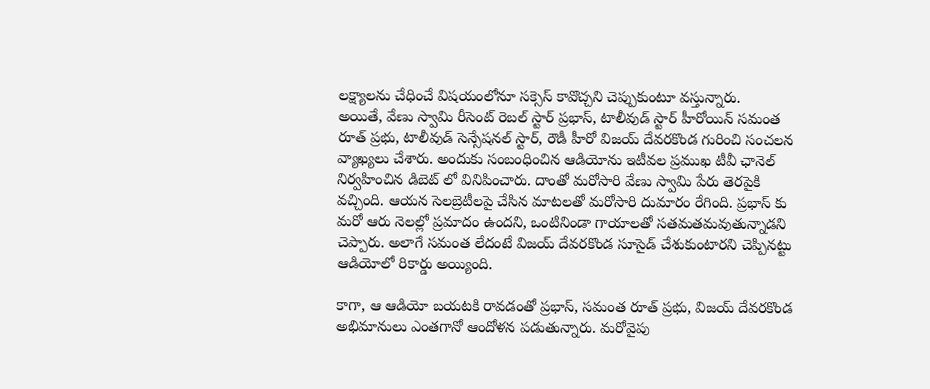లక్ష్యాలను చేధించే విషయంలోనూ సక్సెస్ కావొచ్చని చెప్పుకుంటూ వస్తున్నారు.
అయితే, వేణు స్వామి రీసెంట్ రెబల్ స్టార్ ప్రభాస్, టాలీవుడ్ స్టార్ హీరోయిన్ సమంత రూత్ ప్రభు, టాలీవుడ్ సెన్సేషనల్ స్టార్, రౌడీ హీరో విజయ్ దేవరకొండ గురించి సంచలన వ్యాఖ్యలు చేశారు. అందుకు సంబంధించిన ఆడియోను ఇటీవల ప్రముఖ టీవీ ఛానెల్ నిర్వహించిన డిబెట్ లో వినిపించారు. దాంతో మరోసారి వేణు స్వామి పేరు తెరపైకి వచ్చింది. ఆయన సెలబ్రెటీలపై చేసిన మాటలతో మరోసారి దుమారం రేగింది. ప్రభాస్ కు మరో ఆరు నెలల్లో ప్రమాదం ఉందని, ఒంటినిండా గాయాలతో సతమతమవుతున్నాడని చెప్పారు. అలాగే సమంత లేదంటే విజయ్ దేవరకొండ సూసైడ్ చేశుకుంటారని చెప్పినట్టు ఆడియోలో రికార్డు అయ్యింది.

కాగా, ఆ ఆడియో బయటకి రావడంతో ప్రభాస్, సమంత రూత్ ప్రభు, విజయ్ దేవరకొండ అభిమానులు ఎంతగానో ఆందోళన పడుతున్నారు. మరోవైపు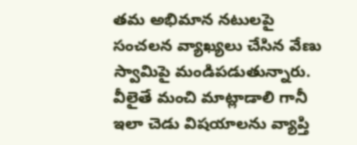తమ అభిమాన నటులపై సంచలన వ్యాఖ్యలు చేసిన వేణు స్వామిపై మండిపడుతున్నారు. వీలైతే మంచి మాట్లాడాలి గానీ ఇలా చెడు విషయాలను వ్యాప్తి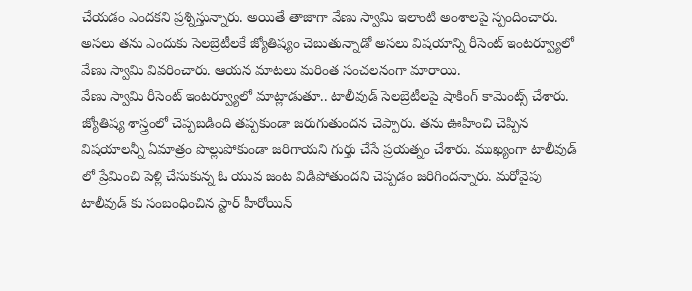చేయడం ఎందకని ప్రశ్నిస్తున్నారు. అయితే తాజాగా వేణు స్వామి ఇలాంటి అంశాలపై స్పందించారు. అసలు తను ఎందుకు సెలబ్రెటీలకే జ్యోతిష్యం చెబుతున్నాడో అసలు విషయాన్ని రీసెంట్ ఇంటర్వ్యూలో వేణు స్వామి వివరించారు. ఆయన మాటలు మరింత సంచలనంగా మారాయి.
వేణు స్వామి రీసెంట్ ఇంటర్వ్యూలో మాట్లాడుతూ.. టాలీవుడ్ సెలబ్రెటీలపై షాకింగ్ కామెంట్స్ చేశారు. జ్యోతిష్య శాస్త్రంలో చెప్పబడింది తప్పకుండా జరుగుతుందన చెప్పారు. తను ఊహించి చెప్పిన విషయాలన్నీ ఏమాత్రం పొల్లుపోకుండా జరిగాయని గుర్తు చేసే ప్రయత్నం చేశారు. ముఖ్యంగా టాలీవుడ్ లో ప్రేమించి పెళ్లి చేసుకున్న ఓ యువ జంట విడిపోతుందని చెప్పడం జరిగిందన్నారు. మరోవైపు టాలీవుడ్ కు సంబంధించిన స్టార్ హీరోయిన్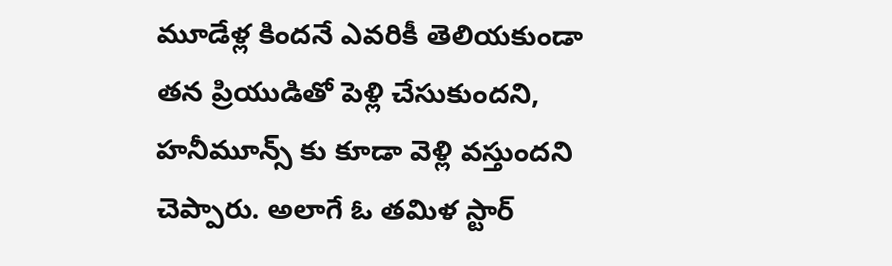మూడేళ్ల కిందనే ఎవరికీ తెలియకుండా తన ప్రియుడితో పెళ్లి చేసుకుందని, హనీమూన్స్ కు కూడా వెళ్లి వస్తుందని చెప్పారు. అలాగే ఓ తమిళ స్టార్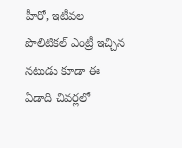హీరో, ఇటీవల పొలిటికల్ ఎంట్రీ ఇచ్చిన నటుడు కూడా ఈ ఏడాది చివర్లలో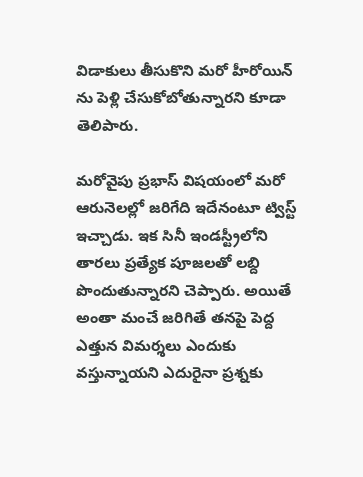విడాకులు తీసుకొని మరో హీరోయిన్ ను పెళ్లి చేసుకోబోతున్నారని కూడా తెలిపారు.

మరోవైపు ప్రభాస్ విషయంలో మరో ఆరునెలల్లో జరిగేది ఇదేనంటూ ట్విస్ట్ ఇచ్చాడు. ఇక సినీ ఇండస్ట్రీలోని తారలు ప్రత్యేక పూజలతో లబ్ది పొందుతున్నారని చెప్పారు. అయితే అంతా మంచే జరిగితే తనపై పెద్ద ఎత్తున విమర్శలు ఎందుకు వస్తున్నాయని ఎదురైనా ప్రశ్నకు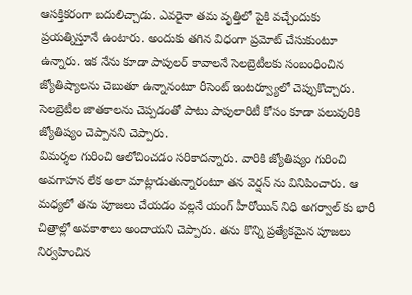ఆసక్తికరంగా బదులిచ్చాడు. ఎవరైనా తమ వృత్తిలో పైకి వచ్చేందుకు ప్రయత్నిస్తూనే ఉంటారు. అందుకు తగిన విధంగా ప్రమోట్ చేసుకుంటూ ఉన్నారు. ఇక నేను కూడా పాపులర్ కావాలనే సెలబ్రెటీలకు సంబంధించిన జ్యోతిష్యాలను చెబుతూ ఉన్నానంటూ రీసెంట్ ఇంటర్వ్యూలో చెప్పుకొచ్చారు. సెలబ్రెటీల జాతకాలను చెప్పడంతో పాటు పాపులారిటీ కోసం కూడా పలువురికి జ్యోతిష్యం చెప్పానని చెప్పారు.
విమర్శల గురించి ఆలోచించడం సరికాదన్నారు. వారికి జ్యోతిష్యం గురించి అవగాహన లేక అలా మాట్లాడుతున్నారంటూ తన వెర్షన్ ను వినిపించారు. ఆ మధ్యలో తను పూజలు చేయడం వల్లనే యంగ్ హీరోయిన్ నిధి అగర్వాల్ కు భారీ చిత్రాల్లో అవకాశాలు అందాయని చెప్పారు. తను కొన్ని ప్రత్యేకమైన పూజలు నిర్వహించిన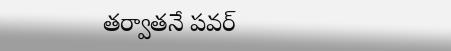తర్వాతనే పవర్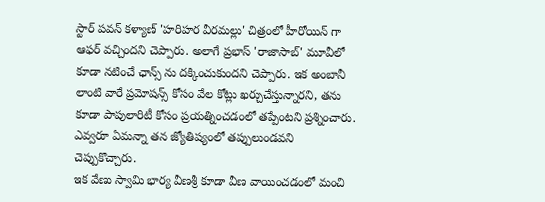స్టార్ పవన్ కళ్యాణ్ 'హరిహర వీరమల్లు' చిత్రంలో హీరోయిన్ గా ఆఫర్ వచ్చిందని చెప్పారు. అలాగే ప్రభాస్ 'రాజాసాబ్' మూవీలో కూడా నటించే ఛాన్స్ ను దక్కించుకుందని చెప్పారు. ఇక అంబానీ లాంటి వారే ప్రమోషన్స్ కోసం వేల కోట్లు ఖర్చుచేస్తున్నారని, తను కూడా పాపులారిటీ కోసం ప్రయత్నించడంలో తప్పేంటని ప్రశ్నించారు. ఎవ్వరూ ఏమన్నా తన జ్యోతిష్యంలో తప్పులుండవని చెప్పుకొచ్చారు.
ఇక వేణు స్వామి భార్య వీణశ్రీ కూడా వీణ వాయించడంలో మంచి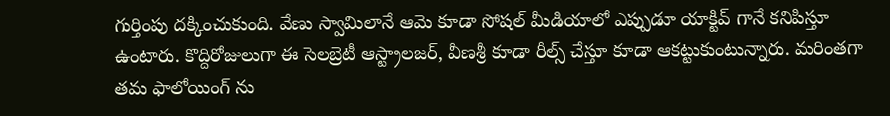గుర్తింపు దక్కించుకుంది. వేణు స్వామిలానే ఆమె కూడా సోషల్ మీడియాలో ఎప్పుడూ యాక్టివ్ గానే కనిపిస్తూ ఉంటారు. కొద్దిరోజులుగా ఈ సెలబ్రెటీ ఆస్ట్రాలజర్, వీణశ్రీ కూడా రీల్స్ చేస్తూ కూడా ఆకట్టుకుంటున్నారు. మరింతగా తమ ఫాలోయింగ్ ను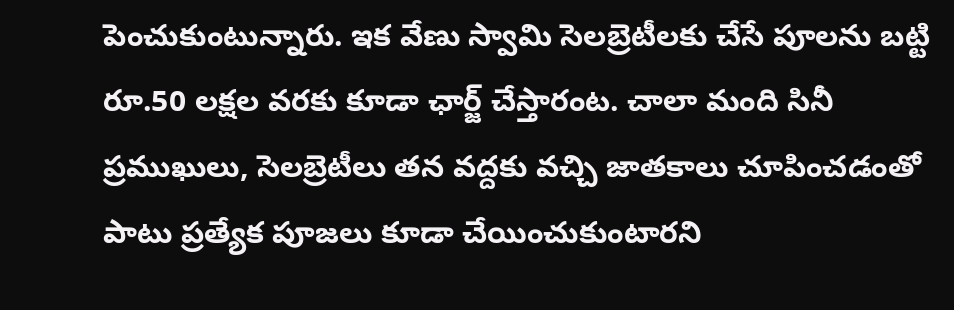పెంచుకుంటున్నారు. ఇక వేణు స్వామి సెలబ్రెటీలకు చేసే పూలను బట్టి రూ.50 లక్షల వరకు కూడా ఛార్జ్ చేస్తారంట. చాలా మంది సినీ ప్రముఖులు, సెలబ్రెటీలు తన వద్దకు వచ్చి జాతకాలు చూపించడంతో పాటు ప్రత్యేక పూజలు కూడా చేయించుకుంటారని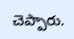చెప్పారు.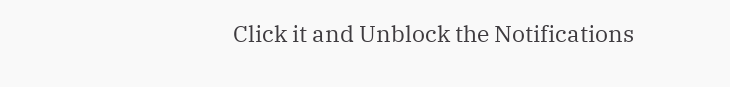Click it and Unblock the Notifications